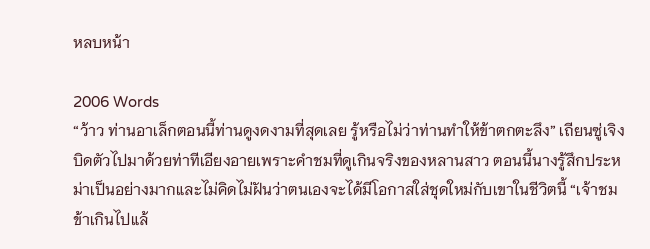หลบหน้า

2006 Words
“ว้าว ท่านอาเล็กตอนนี้ท่านดูงดงามที่สุดเลย รู้หรือไม่ว่าท่านทำให้ข้าตกตะลึง” เถียนซู่เจิงบิดตัวไปมาด้วยท่าทีเอียงอายเพราะคำชมที่ดูเกินจริงของหลานสาว ตอนนี้นางรู้สึกประหม่าเป็นอย่างมากและไม่คิดไม่ฝันว่าตนเองจะได้มีโอกาสใส่ชุดใหม่กับเขาในชีวิตนี้ “เจ้าชมข้าเกินไปแล้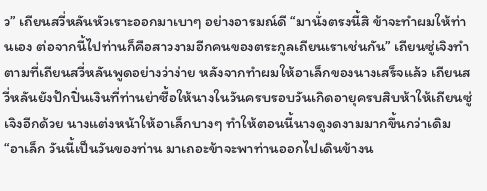ว” เถียนสวี่หลันหัวเราะออกมาเบาๆ อย่างอารมณ์ดี “มานั่งตรงนี้สิ ข้าจะทำผมให้ท่านเอง ต่อจากนี้ไปท่านก็คือสาวงามอีกคนของตระกูลเถียนเราเช่นกัน” เถียนซู่เจิงทำตามที่เถียนสวี่หลันพูดอย่างว่าง่าย หลังจากทำผมให้อาเล็กของนางเสร็จแล้ว เถียนสวี่หลันยังปักปิ่นเงินที่ท่านย่าซื้อให้นางในวันครบรอบวันเกิดอายุครบสิบห้าให้เถียนซู่เจิงอีกด้วย นางแต่งหน้าให้อาเล็กบางๆ ทำให้ตอนนี้นางดูงดงามมากขึ้นกว่าเดิม “อาเล็ก วันนี้เป็นวันของท่าน มาเถอะข้าจะพาท่านออกไปเดินข้างน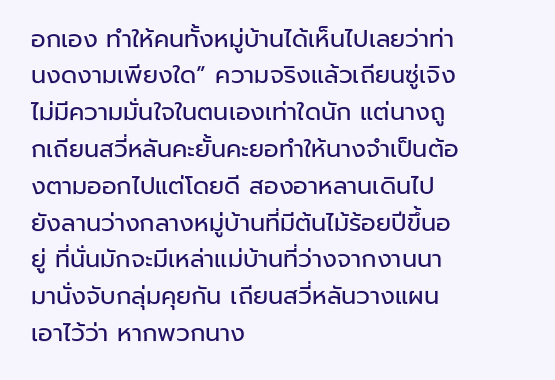อกเอง ทำให้คนทั้งหมู่บ้านได้เห็นไปเลยว่าท่านงดงามเพียงใด” ความจริงแล้วเถียนซู่เจิงไม่มีความมั่นใจในตนเองเท่าใดนัก แต่นางถูกเถียนสวี่หลันคะยั้นคะยอทำให้นางจำเป็นต้องตามออกไปแต่โดยดี สองอาหลานเดินไปยังลานว่างกลางหมู่บ้านที่มีต้นไม้ร้อยปีขึ้นอยู่ ที่นั่นมักจะมีเหล่าแม่บ้านที่ว่างจากงานนามานั่งจับกลุ่มคุยกัน เถียนสวี่หลันวางแผนเอาไว้ว่า หากพวกนาง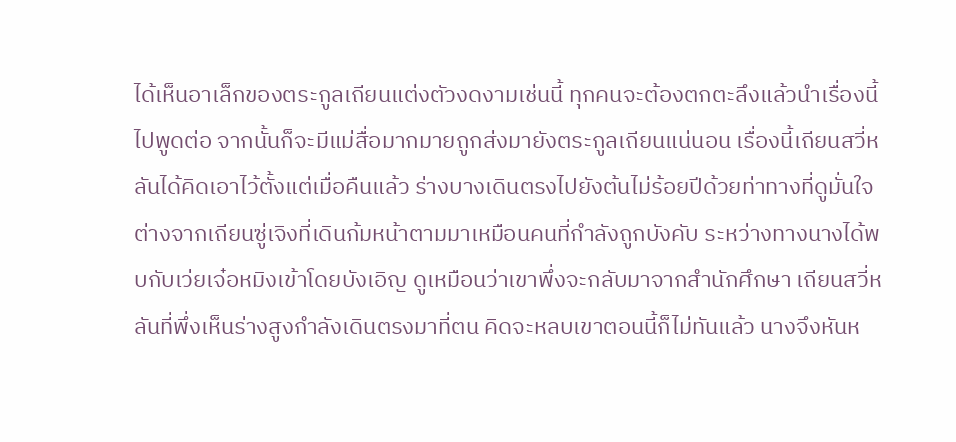ได้เห็นอาเล็กของตระกูลเถียนแต่งตัวงดงามเช่นนี้ ทุกคนจะต้องตกตะลึงแล้วนำเรื่องนี้ไปพูดต่อ จากนั้นก็จะมีแม่สื่อมากมายถูกส่งมายังตระกูลเถียนแน่นอน เรื่องนี้เถียนสวี่หลันได้คิดเอาไว้ตั้งแต่เมื่อคืนแล้ว ร่างบางเดินตรงไปยังต้นไม่ร้อยปีด้วยท่าทางที่ดูมั่นใจ ต่างจากเถียนซู่เจิงที่เดินก้มหน้าตามมาเหมือนคนที่กำลังถูกบังคับ ระหว่างทางนางได้พบกับเว่ยเจ๋อหมิงเข้าโดยบังเอิญ ดูเหมือนว่าเขาพึ่งจะกลับมาจากสำนักศึกษา เถียนสวี่หลันที่พึ่งเห็นร่างสูงกำลังเดินตรงมาที่ตน คิดจะหลบเขาตอนนี้ก็ไม่ทันแล้ว นางจึงหันห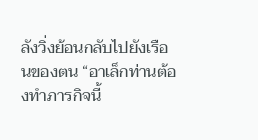ลังวิ่งย้อนกลับไปยังเรือนของตน “อาเล็กท่านต้องทำภารกิจนี้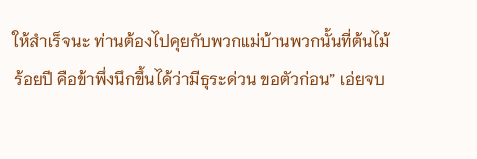ให้สำเร็จนะ ท่านต้องไปคุยกับพวกแม่บ้านพวกนั้นที่ต้นไม้ร้อยปี คือข้าพึ่งนึกขึ้นได้ว่ามีธุระด่วน ขอตัวก่อน” เอ่ยจบ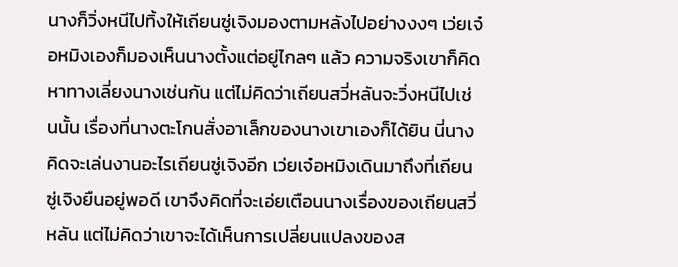นางก็วิ่งหนีไปทิ้งให้เถียนซู่เจิงมองตามหลังไปอย่างงงๆ เว่ยเจ๋อหมิงเองก็มองเห็นนางตั้งแต่อยู่ไกลๆ แล้ว ความจริงเขาก็คิดหาทางเลี่ยงนางเช่นกัน แต่ไม่คิดว่าเถียนสวี่หลันจะวิ่งหนีไปเช่นนั้น เรื่องที่นางตะโกนสั่งอาเล็กของนางเขาเองก็ได้ยิน นี่นางคิดจะเล่นงานอะไรเถียนซู่เจิงอีก เว่ยเจ๋อหมิงเดินมาถึงที่เถียนซู่เจิงยืนอยู่พอดี เขาจึงคิดที่จะเอ่ยเตือนนางเรื่องของเถียนสวี่หลัน แต่ไม่คิดว่าเขาจะได้เห็นการเปลี่ยนแปลงของส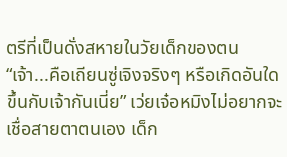ตรีที่เป็นดั่งสหายในวัยเด็กของตน “เจ้า...คือเถียนซู่เจิงจริงๆ หรือเกิดอันใดขึ้นกับเจ้ากันเนี่ย” เว่ยเจ๋อหมิงไม่อยากจะเชื่อสายตาตนเอง เด็ก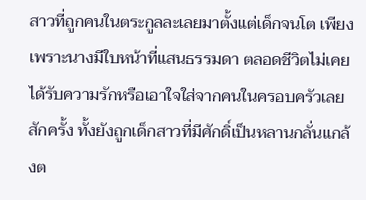สาวที่ถูกคนในตระกูลละเลยมาตั้งแต่เด็กจนโต เพียงเพราะนางมีใบหน้าที่แสนธรรมดา ตลอดชีวิตไม่เคยได้รับความรักหรือเอาใจใส่จากคนในครอบครัวเลยสักครั้ง ทั้งยังถูกเด็กสาวที่มีศักดิ์เป็นหลานกลั่นแกล้งต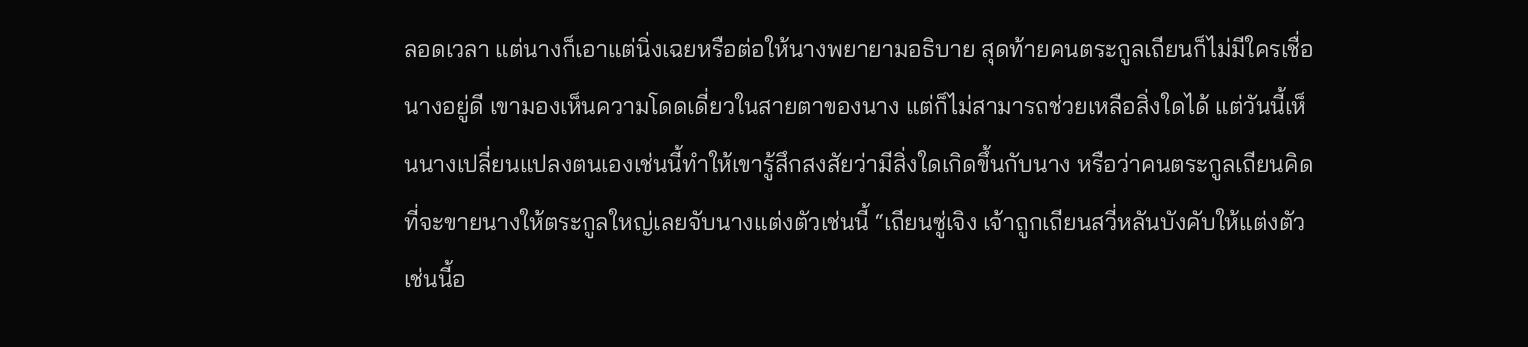ลอดเวลา แต่นางก็เอาแต่นิ่งเฉยหรือต่อให้นางพยายามอธิบาย สุดท้ายคนตระกูลเถียนก็ไม่มีใครเชื่อนางอยู่ดี เขามองเห็นความโดดเดี่ยวในสายตาของนาง แต่ก็ไม่สามารถช่วยเหลือสิ่งใดได้ แต่วันนี้เห็นนางเปลี่ยนแปลงตนเองเช่นนี้ทำให้เขารู้สึกสงสัยว่ามีสิ่งใดเกิดขึ้นกับนาง หรือว่าคนตระกูลเถียนคิดที่จะขายนางให้ตระกูลใหญ่เลยจับนางแต่งตัวเช่นนี้ “เถียนซู่เจิง เจ้าถูกเถียนสวี่หลันบังคับให้แต่งตัวเช่นนี้อ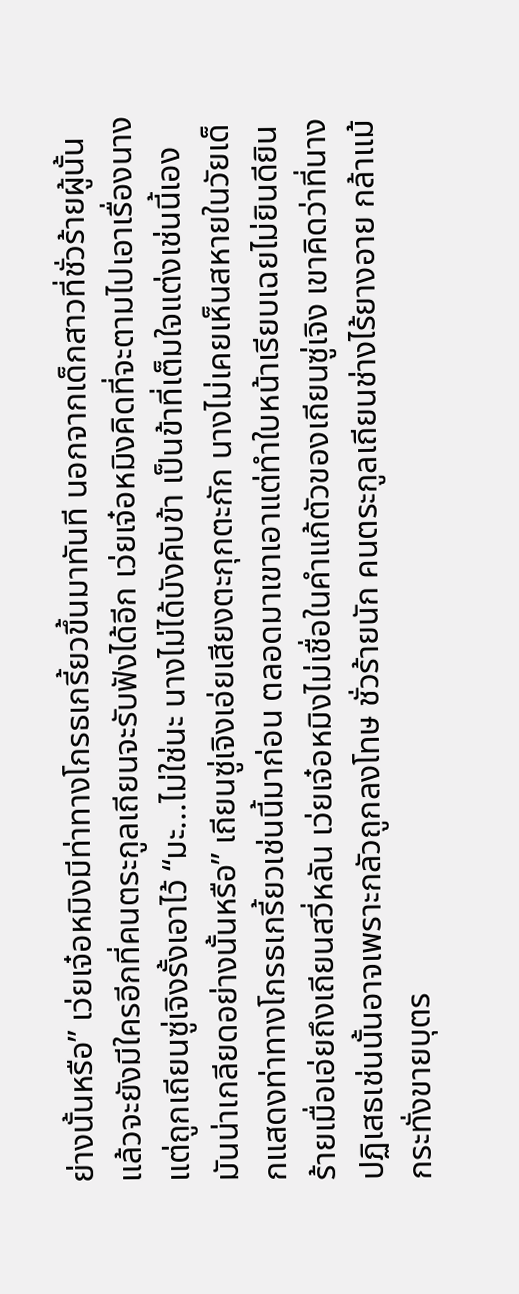ย่างนั้นหรือ” เว่ยเจ๋อหมิงมีท่าทางโกรธเกรี้ยวขึ้นมาทันที นอกจากเด็กสาวที่ชั่วร้ายผู้นั้นแล้วจะยังมีใครอีกที่คนตระกูลเถียนจะรับฟังได้อีก เว่ยเจ๋อหมิงคิดที่จะตามไปเอาเรื่องนาง แต่ถูกเถียนซู่เจิงรั้งเอาไว้ “มะ...ไม่ใช่นะ นางไม่ได้บังคับข้า เป็นข้าที่เต็มใจแต่งเช่นนี้เอง มันน่าเกลียดอย่างนั้นหรือ” เถียนซู่เจิงเอ่ยเสียงตะกุกตะกัก นางไม่เคยเห็นสหายในวัยเด็กแสดงท่าทางโกรธเกรี้ยวเช่นนี้มาก่อน ตลอดมาเขาเอาแต่ทำใบหน้าเรียบเฉยไม่ยินดียินร้ายเมื่อเอ่ยถึงเถียนสวี่หลัน เว่ยเจ๋อหมิงไม่เชื่อในคำแก้ตัวของเถียนซู่เจิง เขาคิดว่าที่นางปฏิเสธเช่นนั้นอาจเพราะกลัวถูกลงโทษ ชั่วร้ายนัก คนตระกูลเถียนช่างไร้ยางอาย กล้าแม้กระทั่งขายบุตร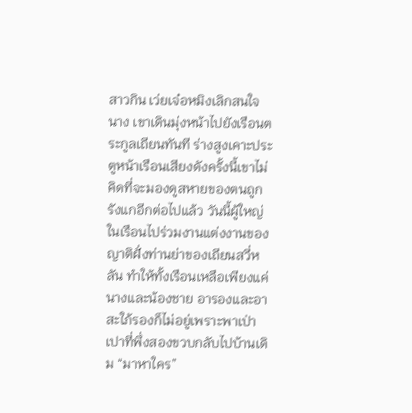สาวกิน เว่ยเจ๋อหมิงเลิกสนใจนาง เขาเดินมุ่งหน้าไปยังเรือนตระกูลเถียนทันที ร่างสูงเคาะประตูหน้าเรือนเสียงดังครั้งนี้เขาไม่คิดที่จะมองดูสหายของตนถูกรังแกอีกต่อไปแล้ว วันนี้ผู้ใหญ่ในเรือนไปร่วมงานแต่งงานของญาติฝั่งท่านย่าของเถียนสวี่หลัน ทำให้ทั้งเรือนเหลือเพียงแค่นางและน้องชาย อารองและอาสะใภ้รองก็ไม่อยู่เพราะพาเป่าเปาที่พึ่งสองขวบกลับไปบ้านเดิม “มาหาใคร”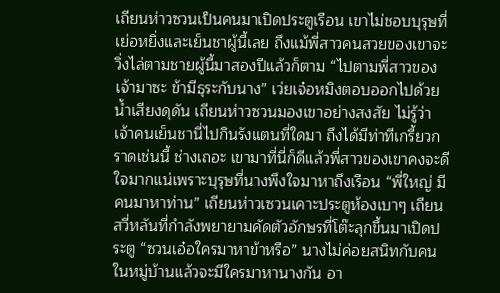เถียนห่าวซวนเป็นคนมาเปิดประตูเรือน เขาไม่ชอบบุรุษที่เย่อหยิ่งและเย็นชาผู้นี้เลย ถึงแม้พี่สาวคนสวยของเขาจะวิ่งไล่ตามชายผู้นี้มาสองปีแล้วก็ตาม “ไปตามพี่สาวของเจ้ามาซะ ข้ามีธุระกับนาง” เว่ยเจ๋อหมิงตอบออกไปด้วยน้ำเสียงดุดัน เถียนห่าวซวนมองเขาอย่างสงสัย ไม่รู้ว่าเจ้าคนเย็นชานี่ไปกินรังแตนที่ใดมา ถึงได้มีท่าทีเกรี้ยวกราดเช่นนี้ ช่างเถอะ เขามาที่นี่ก็ดีแล้วพี่สาวของเขาคงจะดีใจมากแน่เพราะบุรุษที่นางพึงใจมาหาถึงเรือน “พี่ใหญ่ มีคนมาหาท่าน” เถียนห่าวเซวนเคาะประตูห้องเบาๆ เถียนสวี่หลันที่กำลังพยายามคัดตัวอักษรที่โต๊ะลุกขึ้นมาเปิดประตู “ซวนเอ๋อใครมาหาข้าหรือ” นางไม่ค่อยสนิทกับคนในหมู่บ้านแล้วจะมีใครมาหานางกัน อา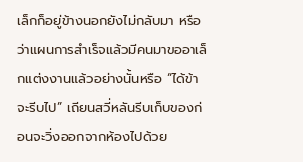เล็กก็อยู่ข้างนอกยังไม่กลับมา หรือว่าแผนการสำเร็จแล้วมีคนมาขออาเล็กแต่งงานแล้วอย่างนั้นหรือ “ได้ข้าจะรีบไป” เถียนสวี่หลันรีบเก็บของก่อนจะวิ่งออกจากห้องไปด้วย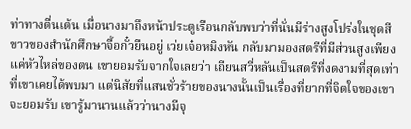ท่าทางตื่นเต้น เมื่อนางมาถึงหน้าประตูเรือนกลับพบว่าที่นั่นมีร่างสูงโปร่งในชุดสีขาวของสำนักศึกษาจื้อกั๋วยืนอยู่ เว่ยเจ๋อหมิงหัน กลับมามองสตรีที่มีส่วนสูงเพียงแค่หัวไหล่ของตน เขายอมรับจากใจเลยว่า เถียนสวี่หลันเป็นสตรีที่งดงามที่สุดเท่าที่เขาเคยได้พบมา แต่นิสัยที่แสนชั่วร้ายของนางนั้นเป็นเรื่องที่ยากที่จิตใจของเขาจะยอมรับ เขารู้มานานแล้วว่านางมีจุ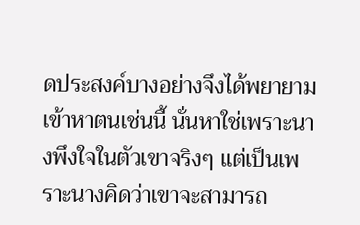ดประสงค์บางอย่างจึงได้พยายามเข้าหาตนเช่นนี้ นั่นหาใช่เพราะนางพึงใจในตัวเขาจริงๆ แต่เป็นเพราะนางคิดว่าเขาจะสามารถ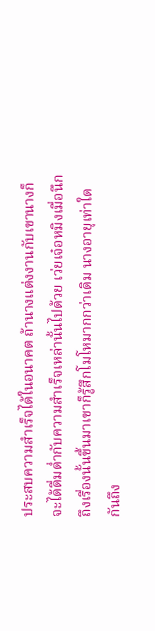ประสบความสำเร็จได้ในอนาคต ถ้านางแต่งงานกับเขานางก็จะได้ดื่มด่ำกับความสำเร็จเหล่านั้นไปด้วย เว่ยเจ๋อหมิงเมื่อนึกถึงเรื่องนั้นขึ้นมาเขาก็รู้สึกโมโหมากกว่าเดิม นางอายุเท่าใดกันถึง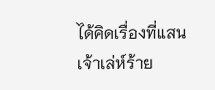ได้คิดเรื่องที่แสนเจ้าเล่ห์ร้าย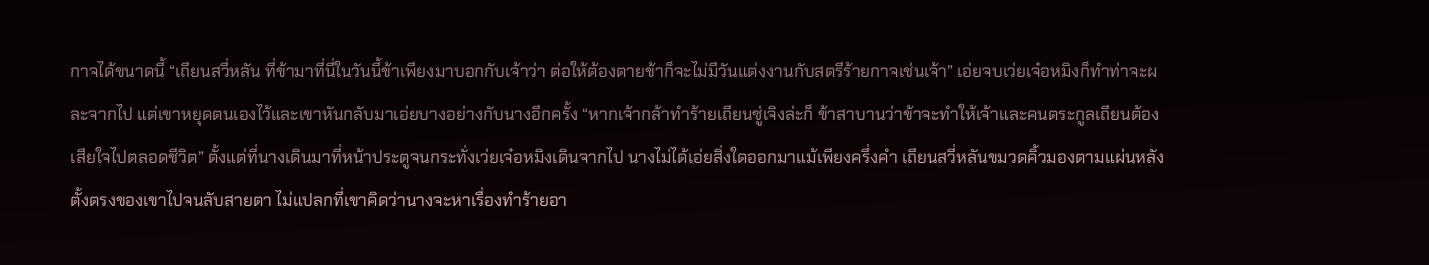กาจได้ขนาดนี้ “เถียนสวี่หลัน ที่ข้ามาที่นี่ในวันนี้ข้าเพียงมาบอกกับเจ้าว่า ต่อให้ต้องตายข้าก็จะไม่มีวันแต่งงานกับสตรีร้ายกาจเช่นเจ้า” เอ่ยจบเว่ยเจ๋อหมิงก็ทำท่าจะผละจากไป แต่เขาหยุดตนเองไว้และเขาหันกลับมาเอ่ยบางอย่างกับนางอีกครั้ง “หากเจ้ากล้าทำร้ายเถียนซู่เจิงล่ะก็ ข้าสาบานว่าข้าจะทำให้เจ้าและคนตระกูลเถียนต้องเสียใจไปตลอดชีวิต” ตั้งแต่ที่นางเดินมาที่หน้าประตูจนกระทั่งเว่ยเจ๋อหมิงเดินจากไป นางไม่ได้เอ่ยสิ่งใดออกมาแม้เพียงครึ่งคำ เถียนสวี่หลันขมวดคิ้วมองตามแผ่นหลังตั้งตรงของเขาไปจนลับสายตา ไม่แปลกที่เขาคิดว่านางจะหาเรื่องทำร้ายอา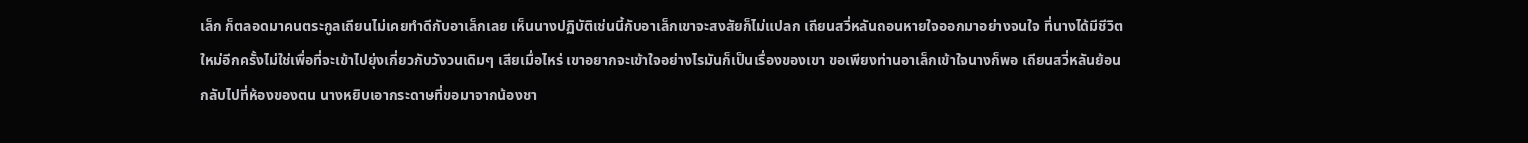เล็ก ก็ตลอดมาคนตระกูลเถียนไม่เคยทำดีกับอาเล็กเลย เห็นนางปฏิบัติเช่นนี้กับอาเล็กเขาจะสงสัยก็ไม่แปลก เถียนสวี่หลันถอนหายใจออกมาอย่างจนใจ ที่นางได้มีชีวิตใหม่อีกครั้งไม่ใช่เพื่อที่จะเข้าไปยุ่งเกี่ยวกับวังวนเดิมๆ เสียเมื่อไหร่ เขาอยากจะเข้าใจอย่างไรมันก็เป็นเรื่องของเขา ขอเพียงท่านอาเล็กเข้าใจนางก็พอ เถียนสวี่หลันย้อนกลับไปที่ห้องของตน นางหยิบเอากระดาษที่ขอมาจากน้องชา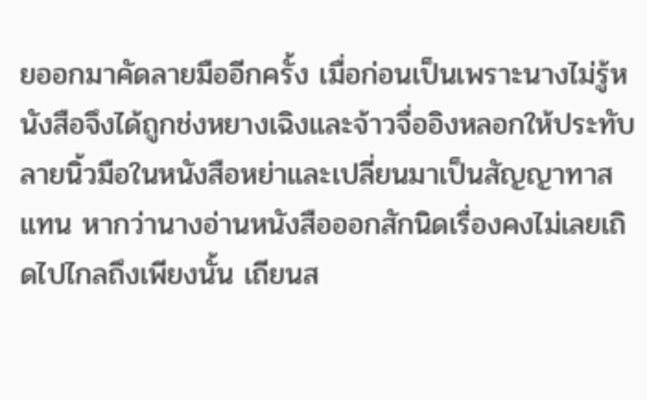ยออกมาคัดลายมืออีกครั้ง เมื่อก่อนเป็นเพราะนางไม่รู้หนังสือจึงได้ถูกช่งหยางเฉิงและจ้าวจื่ออิงหลอกให้ประทับลายนิ้วมือในหนังสือหย่าและเปลี่ยนมาเป็นสัญญาทาสแทน หากว่านางอ่านหนังสือออกสักนิดเรื่องคงไม่เลยเถิดไปไกลถึงเพียงนั้น เถียนส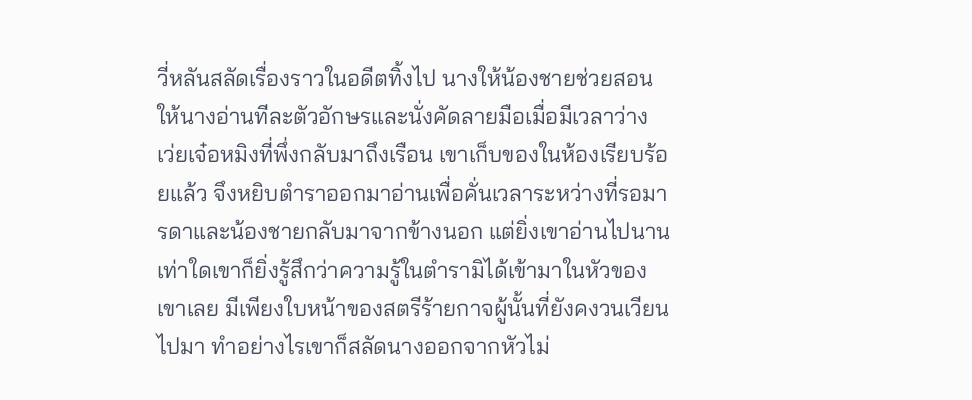วี่หลันสลัดเรื่องราวในอดีตทิ้งไป นางให้น้องชายช่วยสอนให้นางอ่านทีละตัวอักษรและนั่งคัดลายมือเมื่อมีเวลาว่าง เว่ยเจ๋อหมิงที่พึ่งกลับมาถึงเรือน เขาเก็บของในห้องเรียบร้อยแล้ว จึงหยิบตำราออกมาอ่านเพื่อคั่นเวลาระหว่างที่รอมารดาและน้องชายกลับมาจากข้างนอก แต่ยิ่งเขาอ่านไปนานเท่าใดเขาก็ยิ่งรู้สึกว่าความรู้ในตำรามิได้เข้ามาในหัวของเขาเลย มีเพียงใบหน้าของสตรีร้ายกาจผู้นั้นที่ยังคงวนเวียนไปมา ทำอย่างไรเขาก็สลัดนางออกจากหัวไม่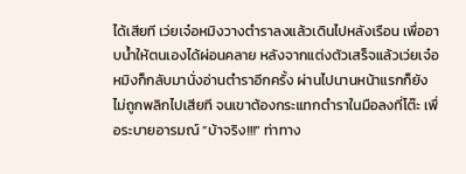ได้เสียที เว่ยเจ๋อหมิงวางตำราลงแล้วเดินไปหลังเรือน เพื่ออาบน้ำให้ตนเองได้ผ่อนคลาย หลังจากแต่งตัวเสร็จแล้วเว่ยเจ๋อหมิงก็กลับมานั่งอ่านตำราอีกครั้ง ผ่านไปนานหน้าแรกก็ยังไม่ถูกพลิกไปเสียที จนเขาต้องกระแทกตำราในมือลงที่โต๊ะ เพื่อระบายอารมณ์ “บ้าจริง!!!” ท่าทาง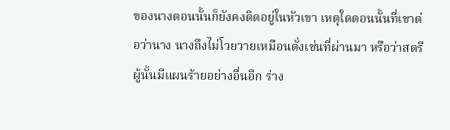ของนางตอนนั้นก็ยังคงติดอยู่ในหัวเขา เหตุใดตอนนั้นที่เขาต่อว่านาง นางถึงไม่โวยวายเหมือนดั่งเช่นที่ผ่านมา หรือว่าสตรีผู้นั้นมีแผนร้ายอย่างอื่นอีก ร่าง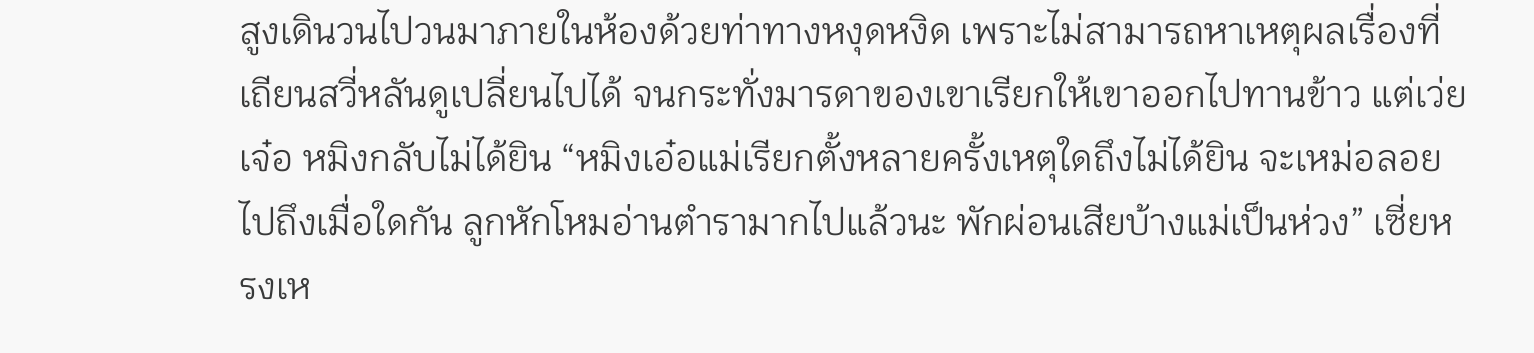สูงเดินวนไปวนมาภายในห้องด้วยท่าทางหงุดหงิด เพราะไม่สามารถหาเหตุผลเรื่องที่เถียนสวี่หลันดูเปลี่ยนไปได้ จนกระทั่งมารดาของเขาเรียกให้เขาออกไปทานข้าว แต่เว่ยเจ๋อ หมิงกลับไม่ได้ยิน “หมิงเอ๋อแม่เรียกตั้งหลายครั้งเหตุใดถึงไม่ได้ยิน จะเหม่อลอยไปถึงเมื่อใดกัน ลูกหักโหมอ่านตำรามากไปแล้วนะ พักผ่อนเสียบ้างแม่เป็นห่วง” เซี่ยหรงเห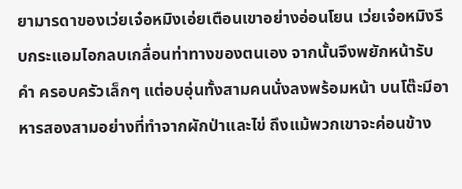ยามารดาของเว่ยเจ๋อหมิงเอ่ยเตือนเขาอย่างอ่อนโยน เว่ยเจ๋อหมิงรีบกระแอมไอกลบเกลื่อนท่าทางของตนเอง จากนั้นจึงพยักหน้ารับคำ ครอบครัวเล็กๆ แต่อบอุ่นทั้งสามคนนั่งลงพร้อมหน้า บนโต๊ะมีอาหารสองสามอย่างที่ทำจากผักป่าและไข่ ถึงแม้พวกเขาจะค่อนข้าง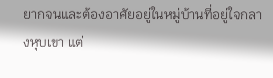ยากจนและต้องอาศัยอยู่ในหมู่บ้านที่อยู่ใจกลางหุบเขา แต่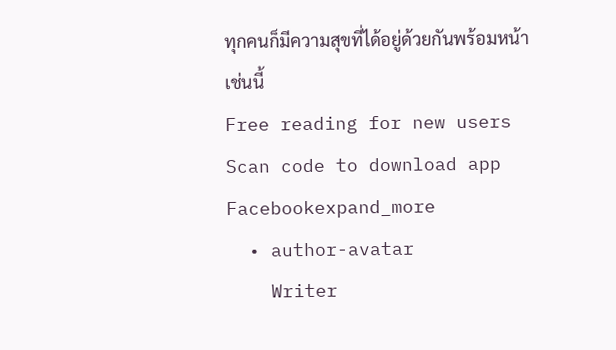ทุกคนก็มีความสุขที่ได้อยู่ด้วยกันพร้อมหน้าเช่นนี้
Free reading for new users
Scan code to download app
Facebookexpand_more
  • author-avatar
    Writer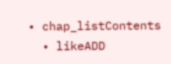• chap_listContents
  • likeADD